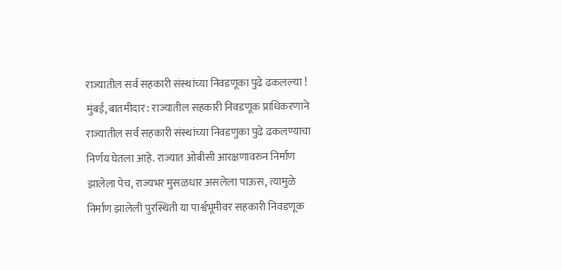राज्यातील सर्व सहकारी संस्थांच्या निवडणूका पुढे ढकलल्या !
मुंबई, बातमीदार : राज्यातील सहकारी निवडणूक प्राधिकरणाने राज्यातील सर्व सहकारी संस्थांच्या निवडणुका पुढे ढकलण्याचा निर्णय घेतला आहे. राज्यात ओबीसी आरक्षणावरुन निर्माण झालेला पेच, राज्यभर मुसळधार असलेला पाऊस, त्यामुळे निर्माण झालेली पुरस्थिती या पार्श्वभूमीवर सहकारी निवडणूक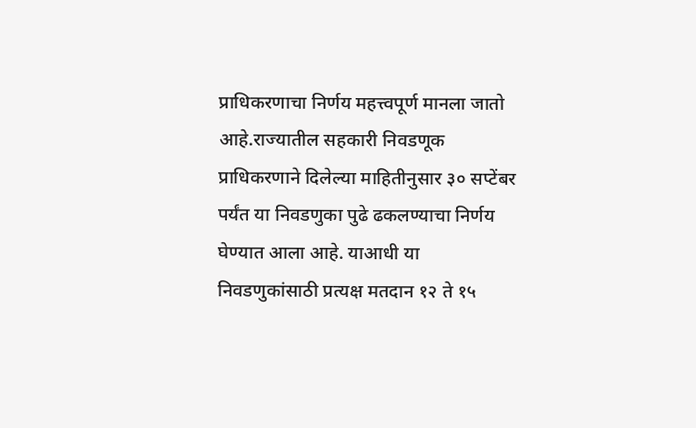प्राधिकरणाचा निर्णय महत्त्वपूर्ण मानला जातो आहे.राज्यातील सहकारी निवडणूक प्राधिकरणाने दिलेल्या माहितीनुसार ३० सप्टेंबर पर्यंत या निवडणुका पुढे ढकलण्याचा निर्णय घेण्यात आला आहे. याआधी या निवडणुकांसाठी प्रत्यक्ष मतदान १२ ते १५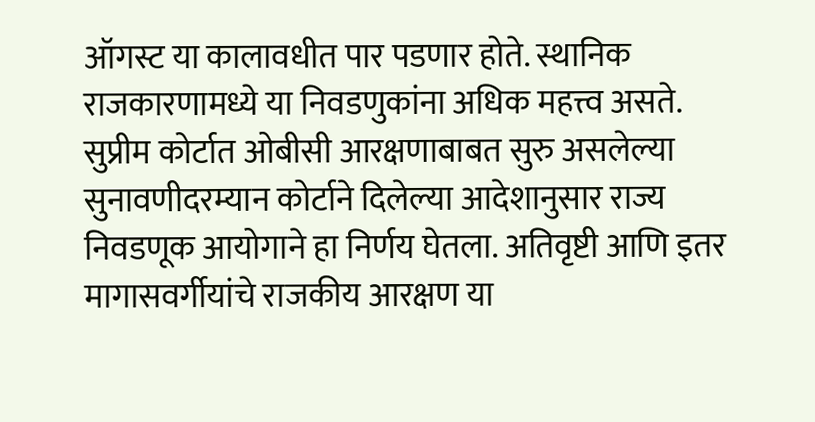ऑगस्ट या कालावधीत पार पडणार होते. स्थानिक राजकारणामध्ये या निवडणुकांना अधिक महत्त्व असते.
सुप्रीम कोर्टात ओबीसी आरक्षणाबाबत सुरु असलेल्या सुनावणीदरम्यान कोर्टाने दिलेल्या आदेशानुसार राज्य निवडणूक आयोगाने हा निर्णय घेतला. अतिवृष्टी आणि इतर मागासवर्गीयांचे राजकीय आरक्षण या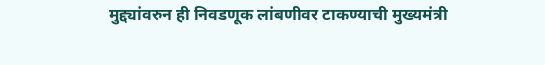मुद्द्यांवरुन ही निवडणूक लांबणीवर टाकण्याची मुख्यमंत्री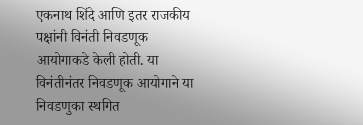एकनाथ शिंदे आणि इतर राजकीय पक्षांनी विनंती निवडणूक आयोगाकडे केली होती. या विनंतीनंतर निवडणूक आयोगाने या निवडणुका स्थगित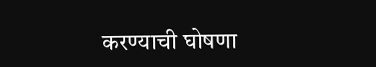करण्याची घोषणा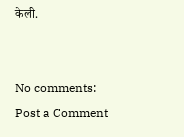केली.


No comments:
Post a Comment